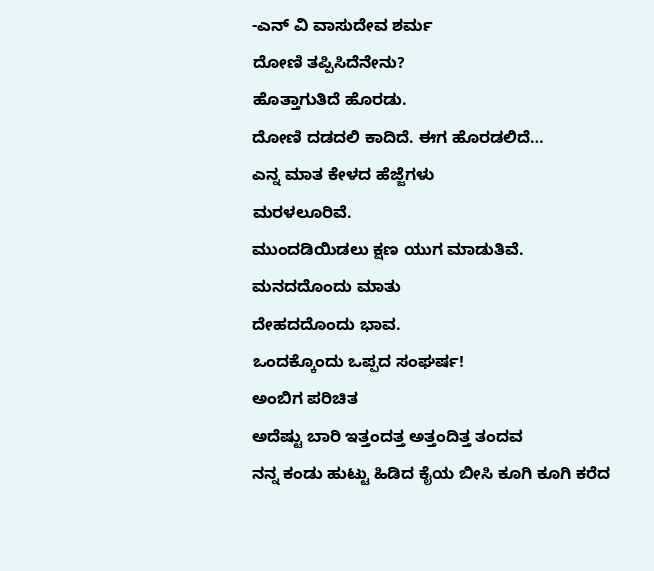-ಎನ್ ವಿ ವಾಸುದೇವ ಶರ್ಮ
ದೋಣಿ ತಪ್ಪಿಸಿದೆನೇನು?
ಹೊತ್ತಾಗುತಿದೆ ಹೊರಡು.
ದೋಣಿ ದಡದಲಿ ಕಾದಿದೆ. ಈಗ ಹೊರಡಲಿದೆ…
ಎನ್ನ ಮಾತ ಕೇಳದ ಹೆಜ್ಜೆಗಳು
ಮರಳಲೂರಿವೆ.
ಮುಂದಡಿಯಿಡಲು ಕ್ಷಣ ಯುಗ ಮಾಡುತಿವೆ.
ಮನದದೊಂದು ಮಾತು
ದೇಹದದೊಂದು ಭಾವ.
ಒಂದಕ್ಕೊಂದು ಒಪ್ಪದ ಸಂಘರ್ಷ!
ಅಂಬಿಗ ಪರಿಚಿತ
ಅದೆಷ್ಟು ಬಾರಿ ಇತ್ತಂದತ್ತ ಅತ್ತಂದಿತ್ತ ತಂದವ
ನನ್ನ ಕಂಡು ಹುಟ್ಟು ಹಿಡಿದ ಕೈಯ ಬೀಸಿ ಕೂಗಿ ಕೂಗಿ ಕರೆದ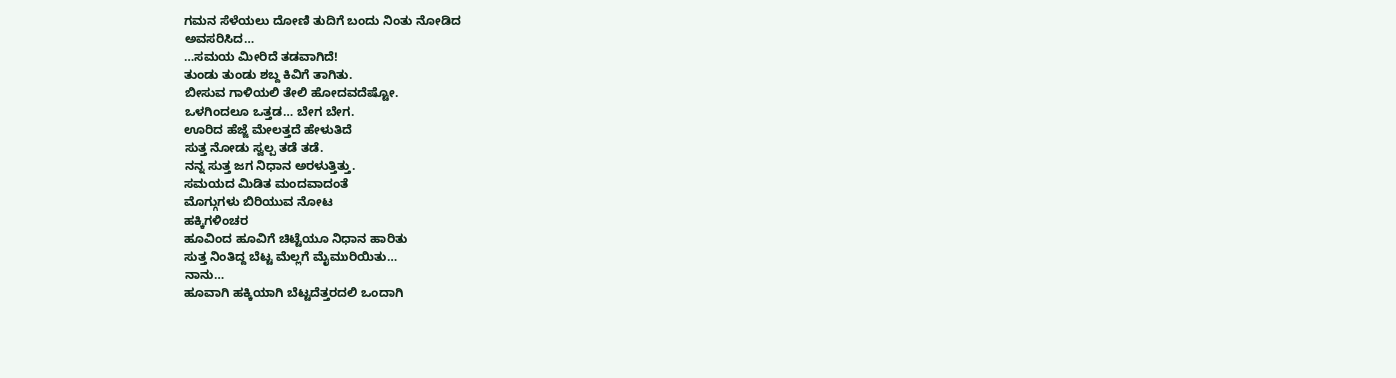ಗಮನ ಸೆಳೆಯಲು ದೋಣಿ ತುದಿಗೆ ಬಂದು ನಿಂತು ನೋಡಿದ
ಅವಸರಿಸಿದ…
…ಸಮಯ ಮೀರಿದೆ ತಡವಾಗಿದೆ!
ತುಂಡು ತುಂಡು ಶಬ್ದ ಕಿವಿಗೆ ತಾಗಿತು.
ಬೀಸುವ ಗಾಳಿಯಲಿ ತೇಲಿ ಹೋದವದೆಷ್ಟೋ.
ಒಳಗಿಂದಲೂ ಒತ್ತಡ… ಬೇಗ ಬೇಗ.
ಊರಿದ ಹೆಜ್ಜೆ ಮೇಲತ್ತದೆ ಹೇಳುತಿದೆ
ಸುತ್ತ ನೋಡು ಸ್ವಲ್ಪ ತಡೆ ತಡೆ.
ನನ್ನ ಸುತ್ತ ಜಗ ನಿಧಾನ ಅರಳುತ್ತಿತ್ತು.
ಸಮಯದ ಮಿಡಿತ ಮಂದವಾದಂತೆ
ಮೊಗ್ಗುಗಳು ಬಿರಿಯುವ ನೋಟ
ಹಕ್ಕಿಗಳಿಂಚರ
ಹೂವಿಂದ ಹೂವಿಗೆ ಚಿಟ್ಟೆಯೂ ನಿಧಾನ ಹಾರಿತು
ಸುತ್ತ ನಿಂತಿದ್ದ ಬೆಟ್ಟ ಮೆಲ್ಲಗೆ ಮೈಮುರಿಯಿತು…
ನಾನು…
ಹೂವಾಗಿ ಹಕ್ಕಿಯಾಗಿ ಬೆಟ್ಟದೆತ್ತರದಲಿ ಒಂದಾಗಿ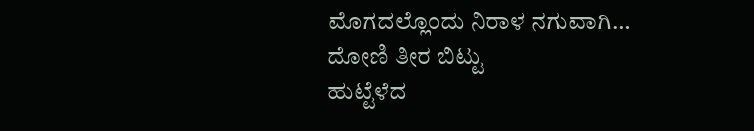ಮೊಗದಲ್ಲೊಂದು ನಿರಾಳ ನಗುವಾಗಿ…
ದೋಣಿ ತೀರ ಬಿಟ್ಟು
ಹುಟ್ಟೆಳೆದ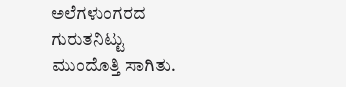ಅಲೆಗಳುಂಗರದ ಗುರುತನಿಟ್ಟು
ಮುಂದೊತ್ತಿ ಸಾಗಿತು.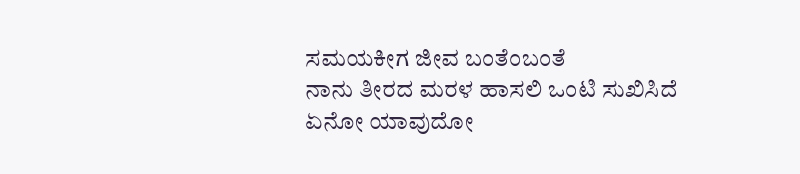ಸಮಯಕೀಗ ಜೀವ ಬಂತೆಂಬಂತೆ
ನಾನು ತೀರದ ಮರಳ ಹಾಸಲಿ ಒಂಟಿ ಸುಖಿಸಿದೆ
ಏನೋ ಯಾವುದೋ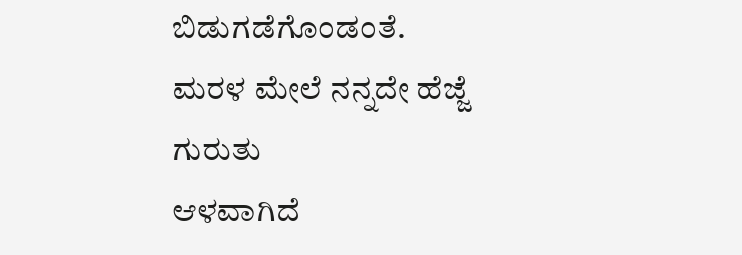ಬಿಡುಗಡೆಗೊಂಡಂತೆ.
ಮರಳ ಮೇಲೆ ನನ್ನದೇ ಹೆಜ್ಜೆ ಗುರುತು
ಆಳವಾಗಿದೆ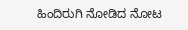ಹಿಂದಿರುಗಿ ನೋಡಿದ ನೋಟ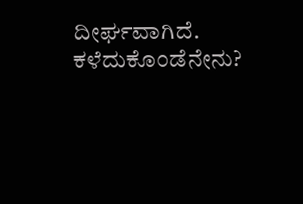ದೀರ್ಘವಾಗಿದೆ.
ಕಳೆದುಕೊಂಡೆನೇನು?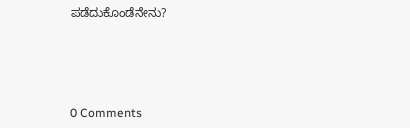ಪಡೆದುಕೊಂಡೆನೇನು?






0 Comments